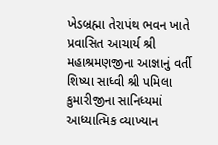ખેડબ્રહ્મા તેરાપંથ ભવન ખાતે પ્રવાસિત આચાર્ય શ્રી મહાશ્રમણજીના આજ્ઞાનું વર્તી શિષ્યા સાધ્વી શ્રી પમિલા કુમારીજીના સાનિધ્યમાં આધ્યાત્મિક વ્યાખ્યાન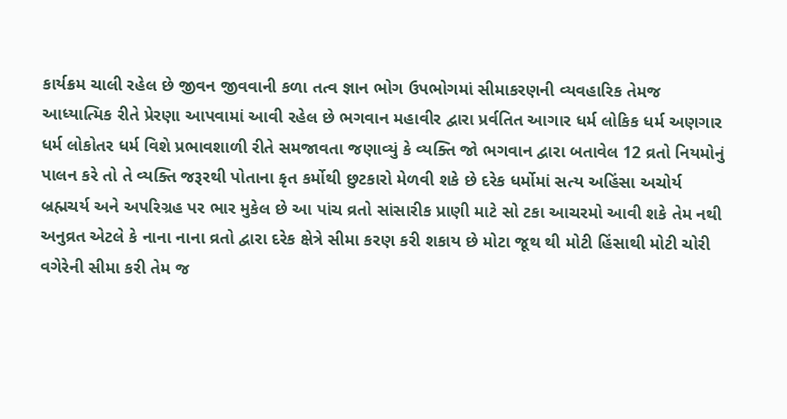કાર્યક્રમ ચાલી રહેલ છે જીવન જીવવાની કળા તત્વ જ્ઞાન ભોગ ઉપભોગમાં સીમાકરણની વ્યવહારિક તેમજ આધ્યાત્મિક રીતે પ્રેરણા આપવામાં આવી રહેલ છે ભગવાન મહાવીર દ્વારા પ્રર્વતિત આગાર ધર્મ લોકિક ધર્મ અણગાર ધર્મ લોકોતર ધર્મ વિશે પ્રભાવશાળી રીતે સમજાવતા જણાવ્યું કે વ્યક્તિ જો ભગવાન દ્વારા બતાવેલ 12 વ્રતો નિયમોનું પાલન કરે તો તે વ્યક્તિ જરૂરથી પોતાના કૃત કર્મોથી છુટકારો મેળવી શકે છે દરેક ધર્મોમાં સત્ય અહિંસા અચોર્ય બ્રહ્મચર્ય અને અપરિગ્રહ પર ભાર મુકેલ છે આ પાંચ વ્રતો સાંસારીક પ્રાણી માટે સો ટકા આચરમો આવી શકે તેમ નથી અનુવ્રત એટલે કે નાના નાના વ્રતો દ્વારા દરેક ક્ષેત્રે સીમા કરણ કરી શકાય છે મોટા જૂથ થી મોટી હિંસાથી મોટી ચોરી વગેરેની સીમા કરી તેમ જ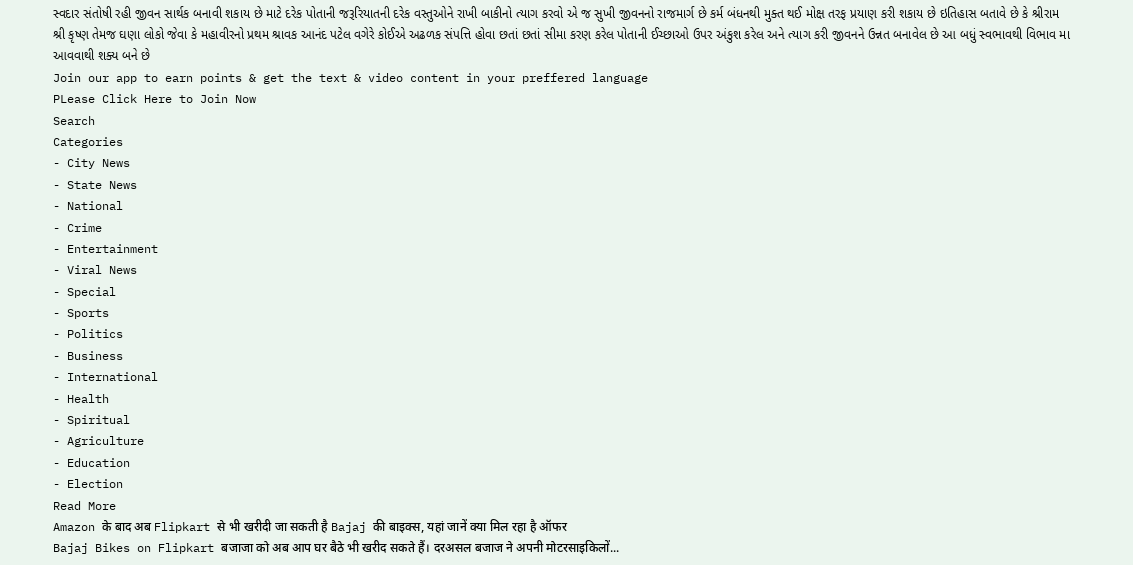સ્વદાર સંતોષી રહી જીવન સાર્થક બનાવી શકાય છે માટે દરેક પોતાની જરૂરિયાતની દરેક વસ્તુઓને રાખી બાકીનો ત્યાગ કરવો એ જ સુખી જીવનનો રાજમાર્ગ છે કર્મ બંધનથી મુક્ત થઈ મોક્ષ તરફ પ્રયાણ કરી શકાય છે ઇતિહાસ બતાવે છે કે શ્રીરામ શ્રી કૃષ્ણ તેમજ ઘણા લોકો જેવા કે મહાવીરનો પ્રથમ શ્રાવક આનંદ પટેલ વગેરે કોઈએ અઢળક સંપત્તિ હોવા છતાં છતાં સીમા કરણ કરેલ પોતાની ઈચ્છાઓ ઉપર અંકુશ કરેલ અને ત્યાગ કરી જીવનને ઉન્નત બનાવેલ છે આ બધું સ્વભાવથી વિભાવ મા આવવાથી શક્ય બને છે
Join our app to earn points & get the text & video content in your preffered language
PLease Click Here to Join Now
Search
Categories
- City News
- State News
- National
- Crime
- Entertainment
- Viral News
- Special
- Sports
- Politics
- Business
- International
- Health
- Spiritual
- Agriculture
- Education
- Election
Read More
Amazon के बाद अब Flipkart से भी खरीदी जा सकती है Bajaj की बाइक्स, यहां जानें क्या मिल रहा है ऑफर
Bajaj Bikes on Flipkart बजाजा को अब आप घर बैठे भी खरीद सकते हैं। दरअसल बजाज ने अपनी मोटरसाइकिलों...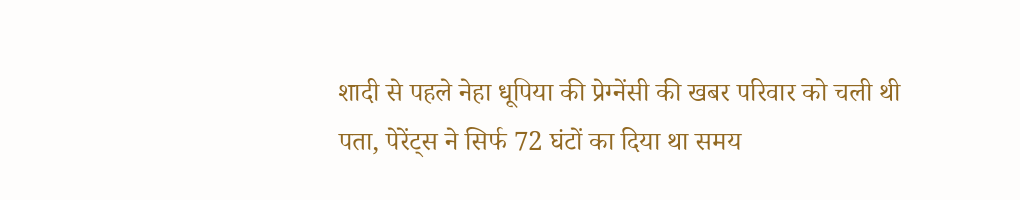शादी से पहले नेहा धूपिया की प्रेग्नेंसी की खबर परिवार को चली थी पता, पेरेंट्स ने सिर्फ 72 घंटों का दिया था समय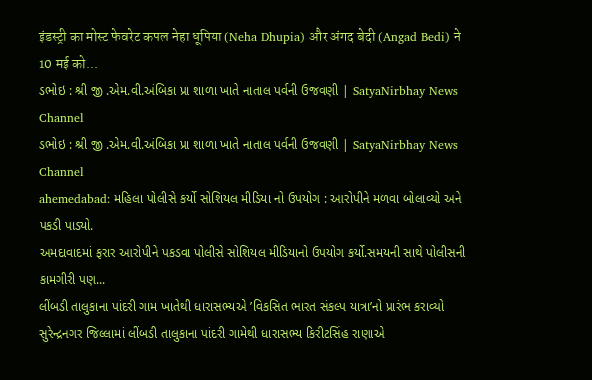इंडस्ट्री का मोस्ट फेवरेट कपल नेहा धूपिया (Neha Dhupia) और अंगद बेदी (Angad Bedi) ने 10 मई को...
ડભોઇ : શ્રી જી .એમ.વી.અંબિકા પ્રા શાળા ખાતે નાતાલ પર્વની ઉજવણી | SatyaNirbhay News Channel
ડભોઇ : શ્રી જી .એમ.વી.અંબિકા પ્રા શાળા ખાતે નાતાલ પર્વની ઉજવણી | SatyaNirbhay News Channel
ahemedabad: મહિલા પોલીસે કર્યો સોશિયલ મીડિયા નો ઉપયોગ : આરોપીને મળવા બોલાવ્યો અને પકડી પાડ્યો.
અમદાવાદમાં ફરાર આરોપીને પકડવા પોલીસે સોશિયલ મીડિયાનો ઉપયોગ કર્યો.સમયની સાથે પોલીસની કામગીરી પણ...
લીંબડી તાલુકાના પાંદરી ગામ ખાતેથી ધારાસભ્યએ ’વિકસિત ભારત સંકલ્પ યાત્રા’નો પ્રારંભ કરાવ્યો
સુરેન્દ્રનગર જિલ્લામાં લીંબડી તાલુકાના પાંદરી ગામેથી ધારાસભ્ય કિરીટસિંહ રાણાએ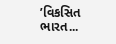’વિકસિત ભારત...